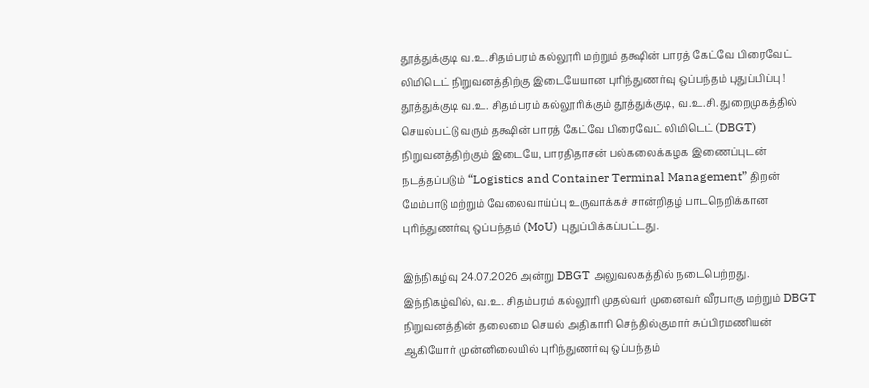தூத்துக்குடி வ.உ.சிதம்பரம் கல்லூரி மற்றும் தக்ஷின் பாரத் கேட்வே பிரைவேட் லிமிடெட் நிறுவனத்திற்கு இடையேயான புரிந்துணர்வு ஒப்பந்தம் புதுப்பிப்பு !
தூத்துக்குடி வ.உ. சிதம்பரம் கல்லூரிக்கும் தூத்துக்குடி, வ.உ.சி. துறைமுகத்தில் செயல்பட்டு வரும் தக்ஷின் பாரத் கேட்வே பிரைவேட் லிமிடெட் (DBGT) நிறுவனத்திற்கும் இடையே, பாரதிதாசன் பல்கலைக்கழக இணைப்புடன் நடத்தப்படும் “Logistics and Container Terminal Management” திறன் மேம்பாடு மற்றும் வேலைவாய்ப்பு உருவாக்கச் சான்றிதழ் பாடநெறிக்கான புரிந்துணர்வு ஒப்பந்தம் (MoU) புதுப்பிக்கப்பட்டது.

இந்நிகழ்வு 24.07.2026 அன்று DBGT அலுவலகத்தில் நடைபெற்றது. இந்நிகழ்வில், வ.உ. சிதம்பரம் கல்லூரி முதல்வர் முனைவர் வீரபாகு மற்றும் DBGT நிறுவனத்தின் தலைமை செயல் அதிகாரி செந்தில்குமார் சுப்பிரமணியன் ஆகியோர் முன்னிலையில் புரிந்துணர்வு ஒப்பந்தம்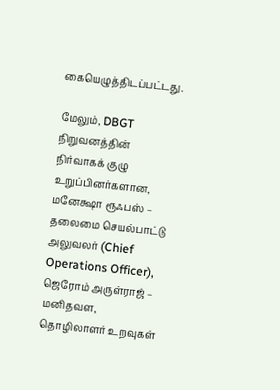கையெழுத்திடப்பட்டது.

மேலும், DBGT நிறுவனத்தின் நிர்வாகக் குழு உறுப்பினர்களான,
மனேக்ஷா ரூஃபஸ் – தலைமை செயல்பாட்டு அலுவலர் (Chief Operations Officer),
ஜெரோம் அருள்ராஜ் – மனிதவள, தொழிலாளர் உறவுகள்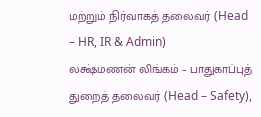மற்றும் நிர்வாகத் தலைவர் (Head – HR, IR & Admin)
லக்ஷ்மணன் லிங்கம் – பாதுகாப்புத் துறைத் தலைவர் (Head – Safety),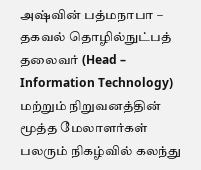அஷ்வின் பத்மநாபா – தகவல் தொழில்நுட்பத் தலைவர் (Head – Information Technology)
மற்றும் நிறுவனத்தின் மூத்த மேலாளர்கள் பலரும் நிகழ்வில் கலந்து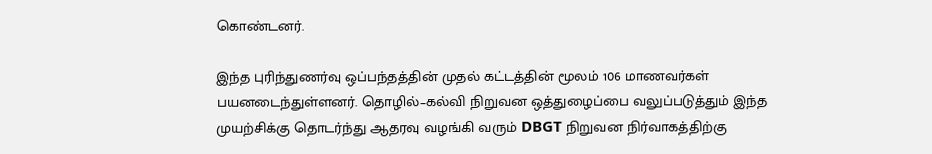கொண்டனர்.

இந்த புரிந்துணர்வு ஒப்பந்தத்தின் முதல் கட்டத்தின் மூலம் 106 மாணவர்கள் பயனடைந்துள்ளனர். தொழில்–கல்வி நிறுவன ஒத்துழைப்பை வலுப்படுத்தும் இந்த முயற்சிக்கு தொடர்ந்து ஆதரவு வழங்கி வரும் DBGT நிறுவன நிர்வாகத்திற்கு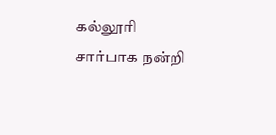கல்லூரி சார்பாக நன்றி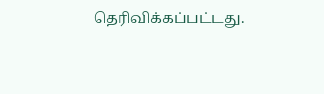தெரிவிக்கப்பட்டது.